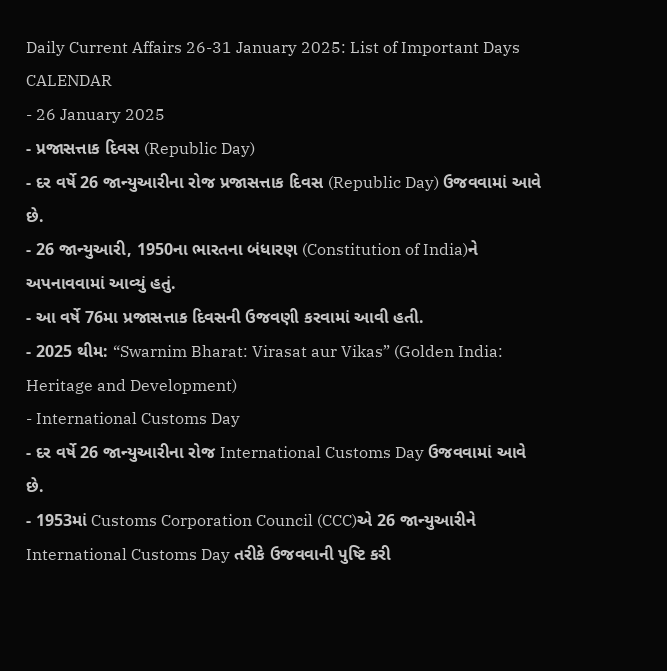Daily Current Affairs 26-31 January 2025: List of Important Days
CALENDAR
- 26 January 2025
- પ્રજાસત્તાક દિવસ (Republic Day)
- દર વર્ષે 26 જાન્યુઆરીના રોજ પ્રજાસત્તાક દિવસ (Republic Day) ઉજવવામાં આવે છે.
- 26 જાન્યુઆરી, 1950ના ભારતના બંધારણ (Constitution of India)ને અપનાવવામાં આવ્યું હતું.
- આ વર્ષે 76મા પ્રજાસત્તાક દિવસની ઉજવણી કરવામાં આવી હતી.
- 2025 થીમ: “Swarnim Bharat: Virasat aur Vikas” (Golden India: Heritage and Development)
- International Customs Day
- દર વર્ષે 26 જાન્યુઆરીના રોજ International Customs Day ઉજવવામાં આવે છે.
- 1953માં Customs Corporation Council (CCC)એ 26 જાન્યુઆરીને International Customs Day તરીકે ઉજવવાની પુષ્ટિ કરી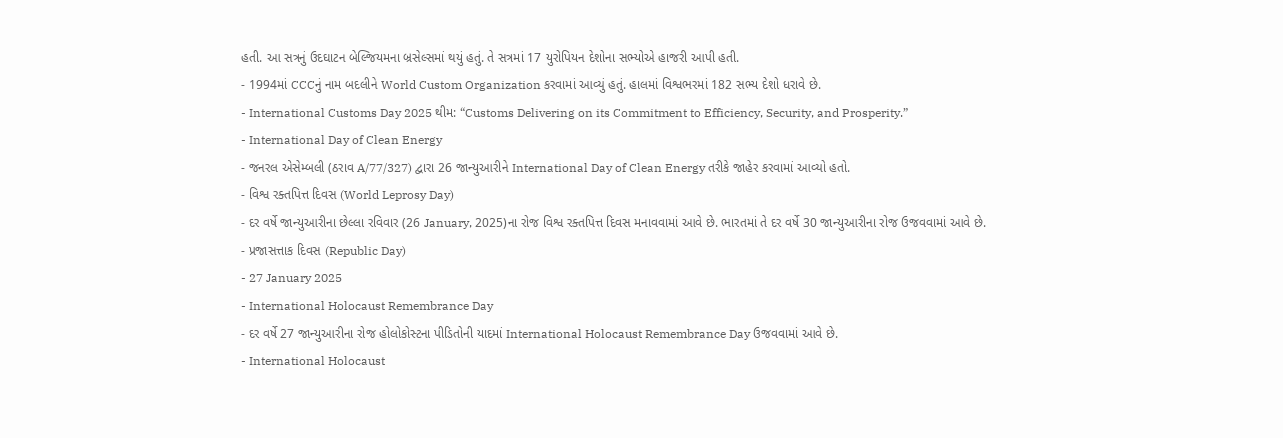હતી. આ સત્રનું ઉદઘાટન બેલ્જિયમના બ્રસેલ્સમાં થયું હતું. તે સત્રમાં 17 યુરોપિયન દેશોના સભ્યોએ હાજરી આપી હતી.
- 1994માં CCCનું નામ બદલીને World Custom Organization કરવામાં આવ્યું હતું. હાલમાં વિશ્વભરમાં 182 સભ્ય દેશો ધરાવે છે.
- International Customs Day 2025 થીમ: “Customs Delivering on its Commitment to Efficiency, Security, and Prosperity.”
- International Day of Clean Energy
- જનરલ એસેમ્બલી (ઠરાવ A/77/327) દ્વારા 26 જાન્યુઆરીને International Day of Clean Energy તરીકે જાહેર કરવામાં આવ્યો હતો.
- વિશ્વ રક્તપિત્ત દિવસ (World Leprosy Day)
- દર વર્ષે જાન્યુઆરીના છેલ્લા રવિવાર (26 January, 2025)ના રોજ વિશ્વ રક્તપિત્ત દિવસ મનાવવામાં આવે છે. ભારતમાં તે દર વર્ષે 30 જાન્યુઆરીના રોજ ઉજવવામાં આવે છે.
- પ્રજાસત્તાક દિવસ (Republic Day)
- 27 January 2025
- International Holocaust Remembrance Day
- દર વર્ષે 27 જાન્યુઆરીના રોજ હોલોકોસ્ટના પીડિતોની યાદમાં International Holocaust Remembrance Day ઉજવવામાં આવે છે.
- International Holocaust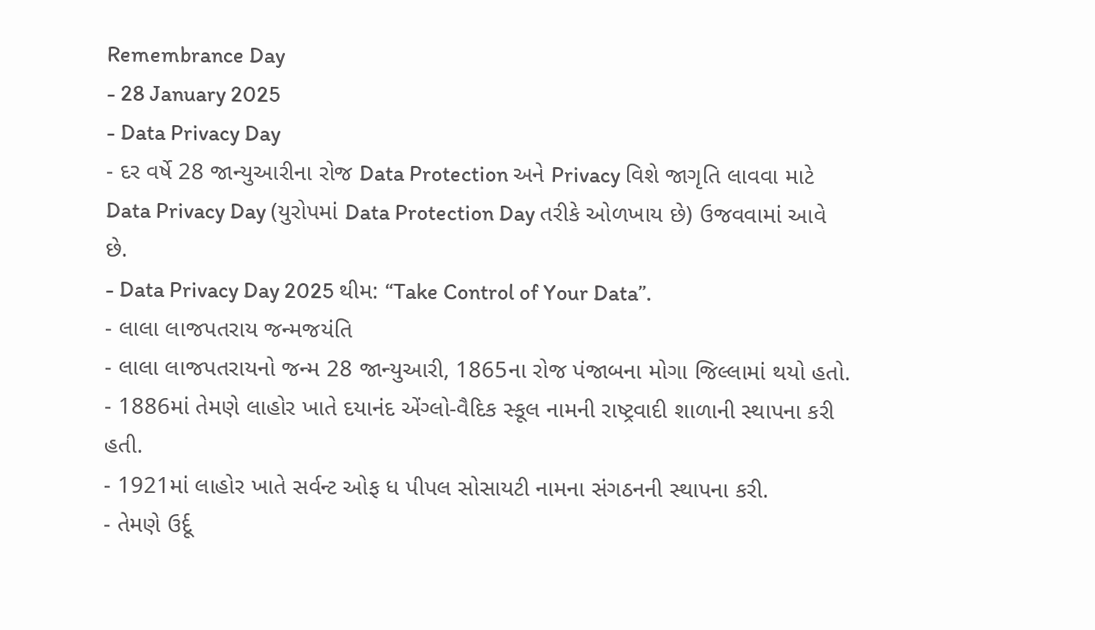Remembrance Day
- 28 January 2025
- Data Privacy Day
- દર વર્ષે 28 જાન્યુઆરીના રોજ Data Protection અને Privacy વિશે જાગૃતિ લાવવા માટે Data Privacy Day (યુરોપમાં Data Protection Day તરીકે ઓળખાય છે) ઉજવવામાં આવે છે.
- Data Privacy Day 2025 થીમ: “Take Control of Your Data”.
- લાલા લાજપતરાય જન્મજયંતિ
- લાલા લાજપતરાયનો જન્મ 28 જાન્યુઆરી, 1865ના રોજ પંજાબના મોગા જિલ્લામાં થયો હતો.
- 1886માં તેમણે લાહોર ખાતે દયાનંદ એંગ્લો-વૈદિક સ્કૂલ નામની રાષ્ટ્રવાદી શાળાની સ્થાપના કરી હતી.
- 1921માં લાહોર ખાતે સર્વન્ટ ઓફ ધ પીપલ સોસાયટી નામના સંગઠનની સ્થાપના કરી.
- તેમણે ઉર્દૂ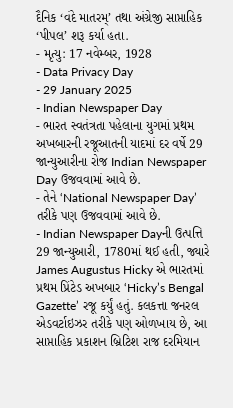દૈનિક ‘વંદે માતરમ્’ તથા અંગ્રેજી સાપ્તાહિક ‘પીપલ’ શરૂ કર્યા હતા.
- મૃત્યુ: 17 નવેમ્બર, 1928
- Data Privacy Day
- 29 January 2025
- Indian Newspaper Day
- ભારત સ્વતંત્રતા પહેલાના યુગમાં પ્રથમ અખબારની રજૂઆતની યાદમાં દર વર્ષે 29 જાન્યુઆરીના રોજ Indian Newspaper Day ઉજવવામાં આવે છે.
- તેને ‘National Newspaper Day’ તરીકે પણ ઉજવવામાં આવે છે.
- Indian Newspaper Dayની ઉત્પત્તિ 29 જાન્યુઆરી, 1780માં થઈ હતી, જ્યારે James Augustus Hicky એ ભારતમાં પ્રથમ પ્રિંટેડ અખબાર ‘Hicky’s Bengal Gazette’ રજૂ કર્યું હતું. કલકત્તા જનરલ એડવર્ટાઇઝર તરીકે પણ ઓળખાય છે, આ સાપ્તાહિક પ્રકાશન બ્રિટિશ રાજ દરમિયાન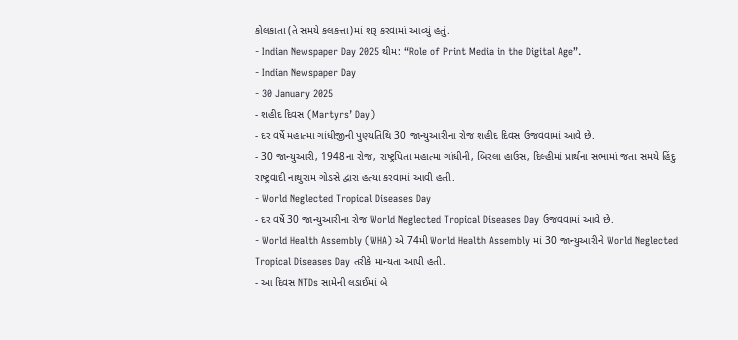કોલકાતા (તે સમયે કલકત્તા)માં શરૂ કરવામાં આવ્યું હતું.
- Indian Newspaper Day 2025 થીમ: “Role of Print Media in the Digital Age”.
- Indian Newspaper Day
- 30 January 2025
- શહીદ દિવસ (Martyrs’ Day)
- દર વર્ષે મહાત્મા ગાંધીજીની પુણ્યતિથિ 30 જાન્યુઆરીના રોજ શહીદ દિવસ ઉજવવામાં આવે છે.
- 30 જાન્યુઆરી, 1948ના રોજ, રાષ્ટ્રપિતા મહાત્મા ગાંધીની, બિરલા હાઉસ, દિલ્હીમાં પ્રાર્થના સભામાં જતા સમયે હિંદુ રાષ્ટ્રવાદી નાથુરામ ગોડસે દ્વારા હત્યા કરવામાં આવી હતી.
- World Neglected Tropical Diseases Day
- દર વર્ષે 30 જાન્યુઆરીના રોજ World Neglected Tropical Diseases Day ઉજવવામાં આવે છે.
- World Health Assembly (WHA) એ 74મી World Health Assembly માં 30 જાન્યુઆરીને World Neglected Tropical Diseases Day તરીકે માન્યતા આપી હતી.
- આ દિવસ NTDs સામેની લડાઈમાં બે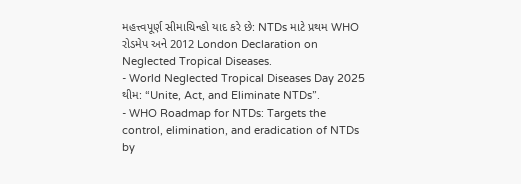મહત્ત્વપૂર્ણ સીમાચિન્હો યાદ કરે છે: NTDs માટે પ્રથમ WHO રોડમેપ અને 2012 London Declaration on Neglected Tropical Diseases.
- World Neglected Tropical Diseases Day 2025 થીમ: “Unite, Act, and Eliminate NTDs”.
- WHO Roadmap for NTDs: Targets the control, elimination, and eradication of NTDs by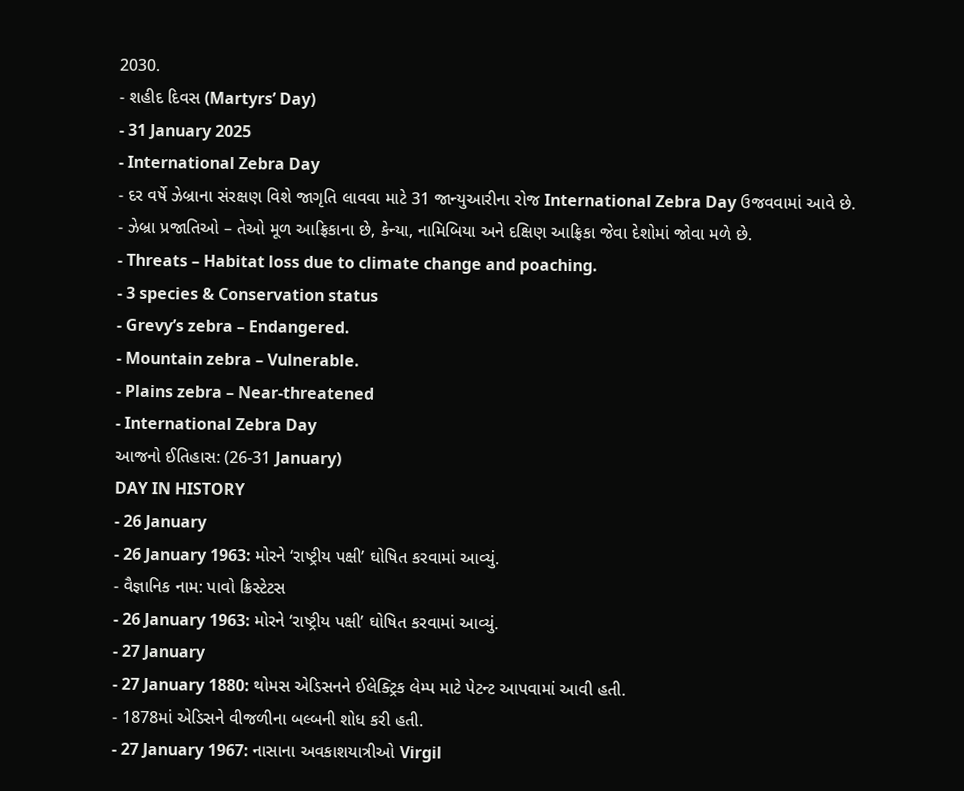2030.
- શહીદ દિવસ (Martyrs’ Day)
- 31 January 2025
- International Zebra Day
- દર વર્ષે ઝેબ્રાના સંરક્ષણ વિશે જાગૃતિ લાવવા માટે 31 જાન્યુઆરીના રોજ International Zebra Day ઉજવવામાં આવે છે.
- ઝેબ્રા પ્રજાતિઓ – તેઓ મૂળ આફ્રિકાના છે, કેન્યા, નામિબિયા અને દક્ષિણ આફ્રિકા જેવા દેશોમાં જોવા મળે છે.
- Threats – Habitat loss due to climate change and poaching.
- 3 species & Conservation status
- Grevy’s zebra – Endangered.
- Mountain zebra – Vulnerable.
- Plains zebra – Near-threatened
- International Zebra Day
આજનો ઈતિહાસ: (26-31 January)
DAY IN HISTORY
- 26 January
- 26 January 1963: મોરને ‘રાષ્ટ્રીય પક્ષી’ ઘોષિત કરવામાં આવ્યું.
- વૈજ્ઞાનિક નામ: પાવો ક્રિસ્ટેટસ
- 26 January 1963: મોરને ‘રાષ્ટ્રીય પક્ષી’ ઘોષિત કરવામાં આવ્યું.
- 27 January
- 27 January 1880: થોમસ એડિસનને ઈલેક્ટ્રિક લેમ્પ માટે પેટન્ટ આપવામાં આવી હતી.
- 1878માં એડિસને વીજળીના બલ્બની શોધ કરી હતી.
- 27 January 1967: નાસાના અવકાશયાત્રીઓ Virgil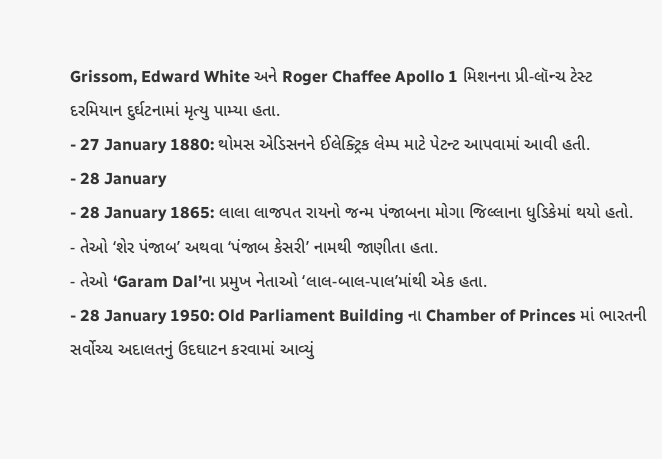Grissom, Edward White અને Roger Chaffee Apollo 1 મિશનના પ્રી-લૉન્ચ ટેસ્ટ દરમિયાન દુર્ઘટનામાં મૃત્યુ પામ્યા હતા.
- 27 January 1880: થોમસ એડિસનને ઈલેક્ટ્રિક લેમ્પ માટે પેટન્ટ આપવામાં આવી હતી.
- 28 January
- 28 January 1865: લાલા લાજપત રાયનો જન્મ પંજાબના મોગા જિલ્લાના ધુડિકેમાં થયો હતો.
- તેઓ ‘શેર પંજાબ’ અથવા ‘પંજાબ કેસરી’ નામથી જાણીતા હતા.
- તેઓ ‘Garam Dal’ના પ્રમુખ નેતાઓ ‘લાલ-બાલ-પાલ’માંથી એક હતા.
- 28 January 1950: Old Parliament Building ના Chamber of Princes માં ભારતની સર્વોચ્ચ અદાલતનું ઉદઘાટન કરવામાં આવ્યું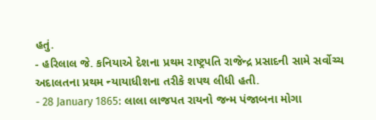હતું.
- હરિલાલ જે. કનિયાએ દેશના પ્રથમ રાષ્ટ્રપતિ રાજેન્દ્ર પ્રસાદની સામે સર્વોચ્ચ અદાલતના પ્રથમ ન્યાયાધીશના તરીકે શપથ લીધી હતી.
- 28 January 1865: લાલા લાજપત રાયનો જન્મ પંજાબના મોગા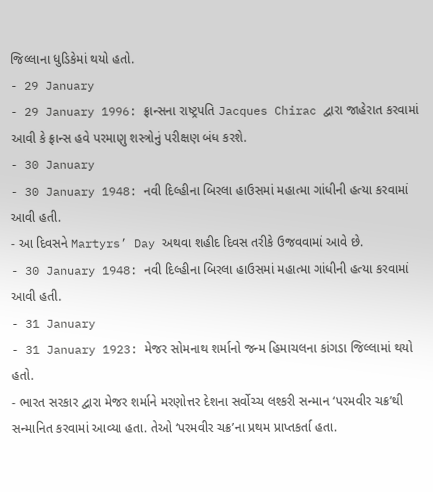જિલ્લાના ધુડિકેમાં થયો હતો.
- 29 January
- 29 January 1996: ફ્રાન્સના રાષ્ટ્રપતિ Jacques Chirac દ્વારા જાહેરાત કરવામાં આવી કે ફ્રાન્સ હવે પરમાણુ શસ્ત્રોનું પરીક્ષણ બંધ કરશે.
- 30 January
- 30 January 1948: નવી દિલ્હીના બિરલા હાઉસમાં મહાત્મા ગાંધીની હત્યા કરવામાં આવી હતી.
- આ દિવસને Martyrs’ Day અથવા શહીદ દિવસ તરીકે ઉજવવામાં આવે છે.
- 30 January 1948: નવી દિલ્હીના બિરલા હાઉસમાં મહાત્મા ગાંધીની હત્યા કરવામાં આવી હતી.
- 31 January
- 31 January 1923: મેજર સોમનાથ શર્માનો જન્મ હિમાચલના કાંગડા જિલ્લામાં થયો હતો.
- ભારત સરકાર દ્વારા મેજર શર્માને મરણોત્તર દેશના સર્વોચ્ચ લશ્કરી સન્માન ‘પરમવીર ચક્ર’થી સન્માનિત કરવામાં આવ્યા હતા. તેઓ ‘પરમવીર ચક્ર’ના પ્રથમ પ્રાપ્તકર્તા હતા.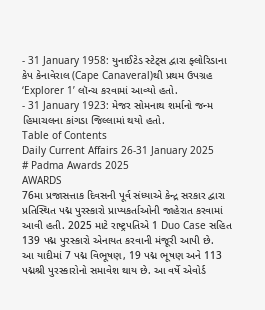- 31 January 1958: યુનાઈટેડ સ્ટેટ્સ દ્વારા ફ્લોરિડાના કેપ કેનાવેરાલ (Cape Canaveral)થી પ્રથમ ઉપગ્રહ ‘Explorer 1’ લૉન્ચ કરવામાં આવ્યો હતો.
- 31 January 1923: મેજર સોમનાથ શર્માનો જન્મ હિમાચલના કાંગડા જિલ્લામાં થયો હતો.
Table of Contents
Daily Current Affairs 26-31 January 2025
# Padma Awards 2025
AWARDS
76મા પ્રજાસત્તાક દિવસની પૂર્વ સંધ્યાએ કેન્દ્ર સરકાર દ્વારા પ્રતિસ્થિત પદ્મ પુરસ્કારો પ્રાપ્યકર્તાઓની જાહેરાત કરવામાં આવી હતી. 2025 માટે રાષ્ટ્રપતિએ 1 Duo Case સહિત 139 પદ્મ પુરસ્કારો એનાયત કરવાની મંજૂરી આપી છે.
આ યાદીમાં 7 પદ્મ વિભૂષણ, 19 પદ્મ ભૂષણ અને 113 પદ્મશ્રી પુરસ્કારોનો સમાવેશ થાય છે. આ વર્ષે એવોર્ડ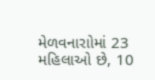મેળવનારાોમાં 23 મહિલાઓ છે, 10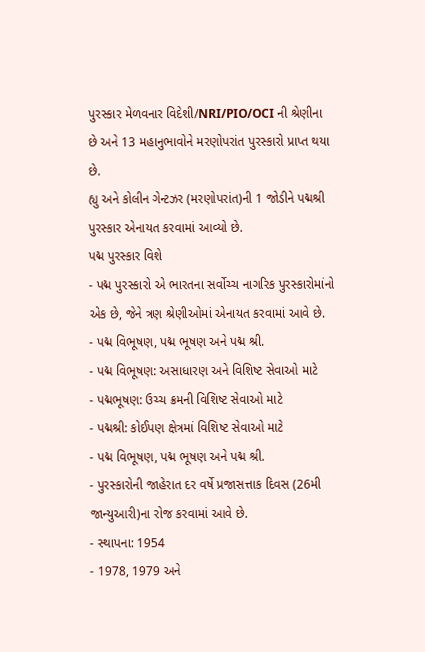પુરસ્કાર મેળવનાર વિદેશી/NRI/PIO/OCI ની શ્રેણીના છે અને 13 મહાનુભાવોને મરણોપરાંત પુરસ્કારો પ્રાપ્ત થયા છે.
હ્યુ અને કોલીન ગેન્ટઝર (મરણોપરાંત)ની 1 જોડીને પદ્મશ્રી પુરસ્કાર એનાયત કરવામાં આવ્યો છે.
પદ્મ પુરસ્કાર વિશે
- પદ્મ પુરસ્કારો એ ભારતના સર્વોચ્ચ નાગરિક પુરસ્કારોમાંનો એક છે, જેને ત્રણ શ્રેણીઓમાં એનાયત કરવામાં આવે છે.
- પદ્મ વિભૂષણ, પદ્મ ભૂષણ અને પદ્મ શ્રી.
- પદ્મ વિભૂષણ: અસાધારણ અને વિશિષ્ટ સેવાઓ માટે
- પદ્મભૂષણ: ઉચ્ચ ક્રમની વિશિષ્ટ સેવાઓ માટે
- પદ્મશ્રી: કોઈપણ ક્ષેત્રમાં વિશિષ્ટ સેવાઓ માટે
- પદ્મ વિભૂષણ, પદ્મ ભૂષણ અને પદ્મ શ્રી.
- પુરસ્કારોની જાહેરાત દર વર્ષે પ્રજાસત્તાક દિવસ (26મી જાન્યુઆરી)ના રોજ કરવામાં આવે છે.
- સ્થાપના: 1954
- 1978, 1979 અને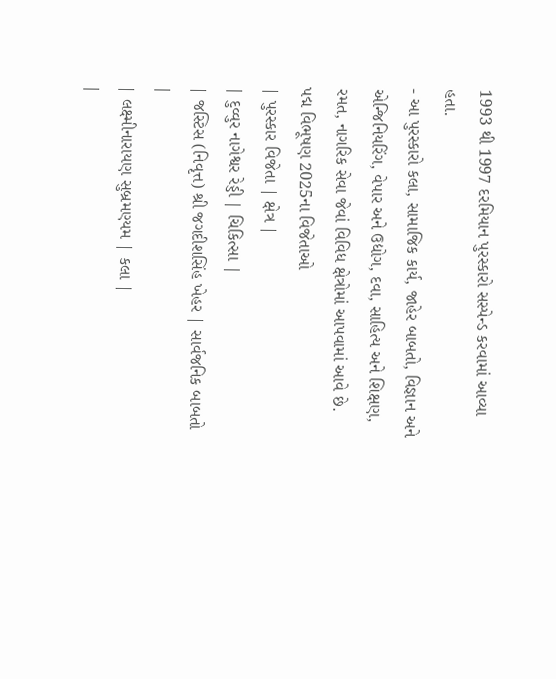1993 થી 1997 દરમિયાન પુરસ્કારો સસ્પેન્ડ કરવામાં આવ્યા હતા.
- આ પુરસ્કારો કલા, સામાજિક કાર્ય, જાહેર બાબતો, વિજ્ઞાન અને એન્જિનિયરિંગ, વેપાર અને ઉદ્યોગ, દવા, સાહિત્ય અને શિક્ષણ, રમત, નાગરિક સેવા જેવાં વિવિધ ક્ષેત્રોમાં આપવામાં આવે છે.
પદ્મ વિભૂષણ 2025ના વિજેતાઓ
| પુરસ્કાર વિજેતા | ક્ષેત્ર |
| દુવ્વુર નાગેશ્વર રેડ્ડી | ચિકિત્સા |
| જસ્ટિસ (નિવૃત્ત) શ્રી જગદીશસિંહ ખેહર | સાર્વજનિક બાબતો |
| લક્ષ્મીનારાયણ સુબ્રમણ્યમ | કલા |
|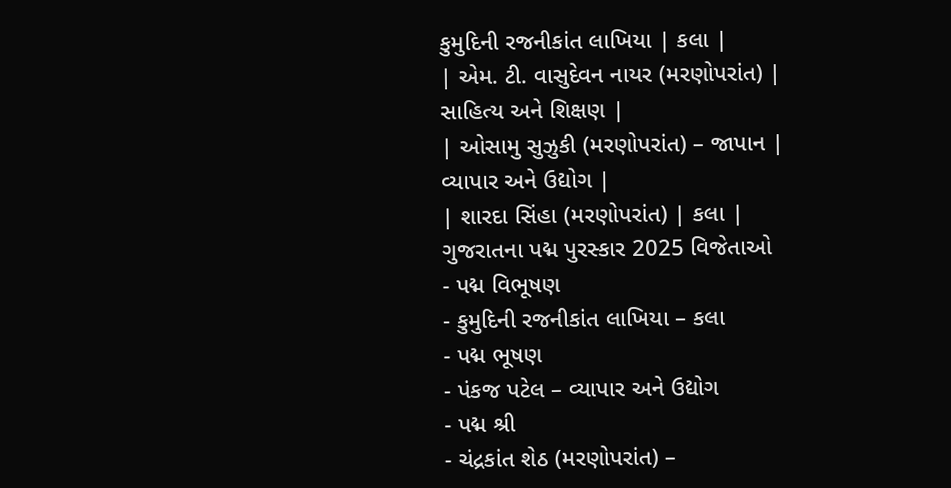કુમુદિની રજનીકાંત લાખિયા | કલા |
| એમ. ટી. વાસુદેવન નાયર (મરણોપરાંત) | સાહિત્ય અને શિક્ષણ |
| ઓસામુ સુઝુકી (મરણોપરાંત) – જાપાન | વ્યાપાર અને ઉદ્યોગ |
| શારદા સિંહા (મરણોપરાંત) | કલા |
ગુજરાતના પદ્મ પુરસ્કાર 2025 વિજેતાઓ
- પદ્મ વિભૂષણ
- કુમુદિની રજનીકાંત લાખિયા – કલા
- પદ્મ ભૂષણ
- પંકજ પટેલ – વ્યાપાર અને ઉદ્યોગ
- પદ્મ શ્રી
- ચંદ્રકાંત શેઠ (મરણોપરાંત) –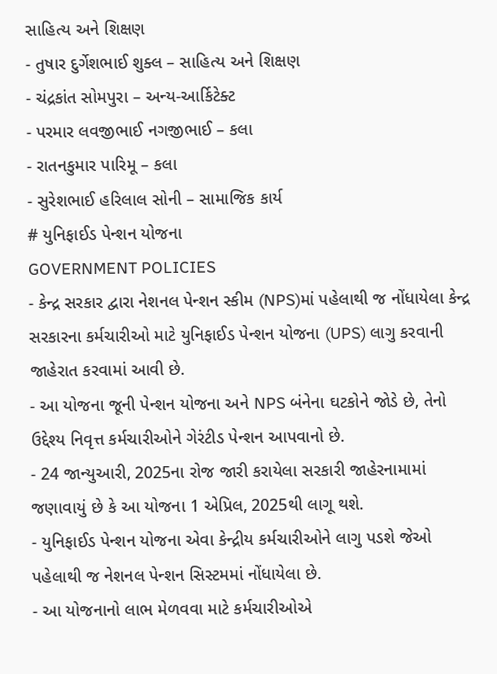સાહિત્ય અને શિક્ષણ
- તુષાર દુર્ગેશભાઈ શુક્લ – સાહિત્ય અને શિક્ષણ
- ચંદ્રકાંત સોમપુરા – અન્ય-આર્કિટેક્ટ
- પરમાર લવજીભાઈ નગજીભાઈ – કલા
- રાતનકુમાર પારિમૂ – કલા
- સુરેશભાઈ હરિલાલ સોની – સામાજિક કાર્ય
# યુનિફાઈડ પેન્શન યોજના
GOVERNMENT POLICIES
- કેન્દ્ર સરકાર દ્વારા નેશનલ પેન્શન સ્કીમ (NPS)માં પહેલાથી જ નોંધાયેલા કેન્દ્ર સરકારના કર્મચારીઓ માટે યુનિફાઈડ પેન્શન યોજના (UPS) લાગુ કરવાની જાહેરાત કરવામાં આવી છે.
- આ યોજના જૂની પેન્શન યોજના અને NPS બંનેના ઘટકોને જોડે છે, તેનો ઉદ્દેશ્ય નિવૃત્ત કર્મચારીઓને ગેરંટીડ પેન્શન આપવાનો છે.
- 24 જાન્યુઆરી, 2025ના રોજ જારી કરાયેલા સરકારી જાહેરનામામાં જણાવાયું છે કે આ યોજના 1 એપ્રિલ, 2025થી લાગૂ થશે.
- યુનિફાઈડ પેન્શન યોજના એવા કેન્દ્રીય કર્મચારીઓને લાગુ પડશે જેઓ પહેલાથી જ નેશનલ પેન્શન સિસ્ટમમાં નોંધાયેલા છે.
- આ યોજનાનો લાભ મેળવવા માટે કર્મચારીઓએ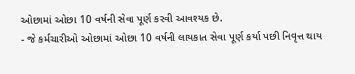ઓછામાં ઓછા 10 વર્ષની સેવા પૂર્ણ કરવી આવશ્યક છે.
- જે કર્મચારીઓ ઓછામાં ઓછા 10 વર્ષની લાયકાત સેવા પૂર્ણ કર્યા પછી નિવૃત્ત થાય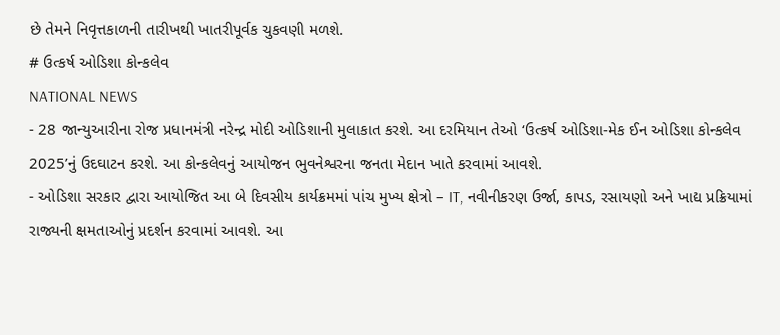છે તેમને નિવૃત્તકાળની તારીખથી ખાતરીપૂર્વક ચુકવણી મળશે.
# ઉત્કર્ષ ઓડિશા કોન્કલેવ
NATIONAL NEWS
- 28 જાન્યુઆરીના રોજ પ્રધાનમંત્રી નરેન્દ્ર મોદી ઓડિશાની મુલાકાત કરશે. આ દરમિયાન તેઓ ‘ઉત્કર્ષ ઓડિશા-મેક ઈન ઓડિશા કોન્કલેવ 2025’નું ઉદઘાટન કરશે. આ કોન્કલેવનું આયોજન ભુવનેશ્વરના જનતા મેદાન ખાતે કરવામાં આવશે.
- ઓડિશા સરકાર દ્વારા આયોજિત આ બે દિવસીય કાર્યક્રમમાં પાંચ મુખ્ય ક્ષેત્રો – IT, નવીનીકરણ ઉર્જા, કાપડ, રસાયણો અને ખાદ્ય પ્રક્રિયામાં રાજ્યની ક્ષમતાઓનું પ્રદર્શન કરવામાં આવશે. આ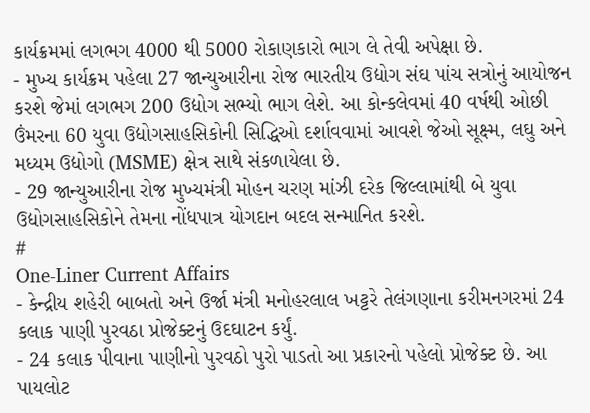કાર્યક્રમમાં લગભગ 4000 થી 5000 રોકાણકારો ભાગ લે તેવી અપેક્ષા છે.
- મુખ્ય કાર્યક્રમ પહેલા 27 જાન્યુઆરીના રોજ ભારતીય ઉદ્યોગ સંઘ પાંચ સત્રોનું આયોજન કરશે જેમાં લગભગ 200 ઉદ્યોગ સભ્યો ભાગ લેશે. આ કોન્કલેવમાં 40 વર્ષથી ઓછી ઉંમરના 60 યુવા ઉદ્યોગસાહસિકોની સિદ્ધિઓ દર્શાવવામાં આવશે જેઓ સૂક્ષ્મ, લઘુ અને મધ્યમ ઉદ્યોગો (MSME) ક્ષેત્ર સાથે સંકળાયેલા છે.
- 29 જાન્યુઆરીના રોજ મુખ્યમંત્રી મોહન ચરણ માંઝી દરેક જિલ્લામાંથી બે યુવા ઉદ્યોગસાહસિકોને તેમના નોંધપાત્ર યોગદાન બદલ સન્માનિત કરશે.
#
One-Liner Current Affairs
- કેન્દ્રીય શહેરી બાબતો અને ઉર્જા મંત્રી મનોહરલાલ ખટ્ટરે તેલંગણાના કરીમનગરમાં 24 કલાક પાણી પુરવઠા પ્રોજેક્ટનું ઉદઘાટન કર્યું.
- 24 કલાક પીવાના પાણીનો પુરવઠો પુરો પાડતો આ પ્રકારનો પહેલો પ્રોજેક્ટ છે. આ પાયલોટ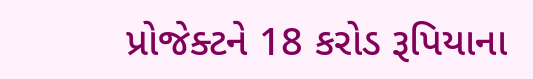પ્રોજેક્ટને 18 કરોડ રૂપિયાના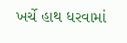ખર્ચે હાથ ધરવામાં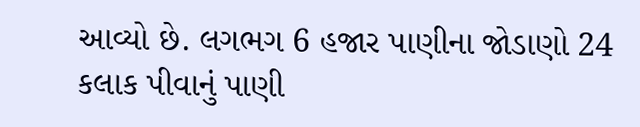આવ્યો છે. લગભગ 6 હજાર પાણીના જોડાણો 24 કલાક પીવાનું પાણી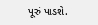પૂરું પાડશે.